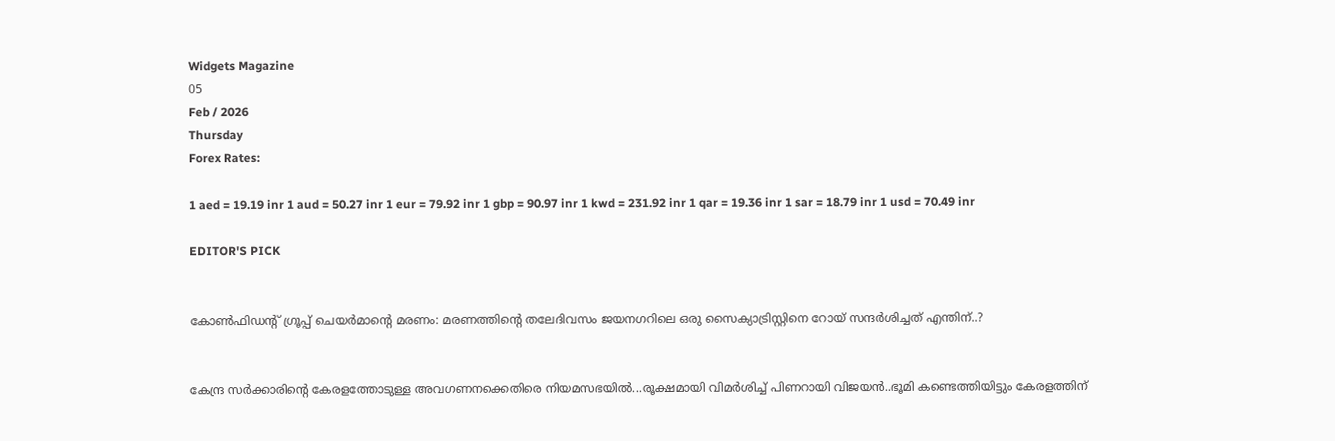Widgets Magazine
05
Feb / 2026
Thursday
Forex Rates:

1 aed = 19.19 inr 1 aud = 50.27 inr 1 eur = 79.92 inr 1 gbp = 90.97 inr 1 kwd = 231.92 inr 1 qar = 19.36 inr 1 sar = 18.79 inr 1 usd = 70.49 inr

EDITOR'S PICK


കോൺഫിഡന്റ് ഗ്രൂപ്പ് ചെയർമാന്റെ മരണം: മരണത്തിന്റെ തലേദിവസം ജയനഗറിലെ ഒരു സൈക്യാട്രിസ്റ്റിനെ റോയ് സന്ദർശിച്ചത് എന്തിന്..?


കേന്ദ്ര സർക്കാരിന്റെ കേരളത്തോടുള്ള അവഗണനക്കെതിരെ നിയമസഭയിൽ...രൂക്ഷമായി വിമർശിച്ച് പിണറായി വിജയൻ..ഭൂമി കണ്ടെത്തിയിട്ടും കേരളത്തിന്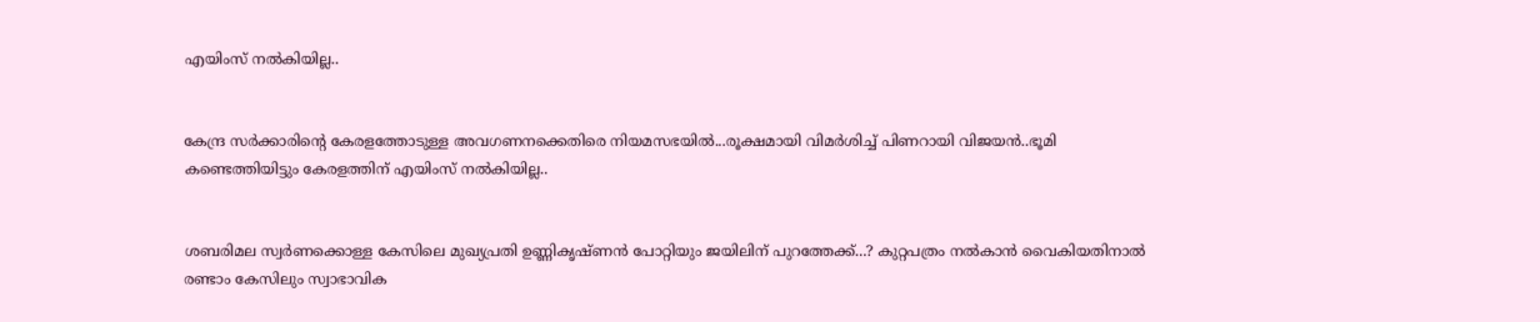എയിംസ് നൽകിയില്ല..


കേന്ദ്ര സർക്കാരിന്റെ കേരളത്തോടുള്ള അവഗണനക്കെതിരെ നിയമസഭയിൽ...രൂക്ഷമായി വിമർശിച്ച് പിണറായി വിജയൻ..ഭൂമി കണ്ടെത്തിയിട്ടും കേരളത്തിന് എയിംസ് നൽകിയില്ല..


ശബരിമല സ്വർണക്കൊള്ള കേസിലെ മുഖ്യപ്രതി ഉണ്ണികൃഷ്ണൻ പോറ്റിയും ജയിലിന് പുറത്തേക്ക്...? കുറ്റപത്രം നൽകാൻ വൈകിയതിനാൽ രണ്ടാം കേസിലും സ്വാഭാവിക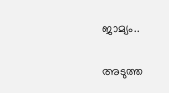ജാമ്യം..


അടുത്ത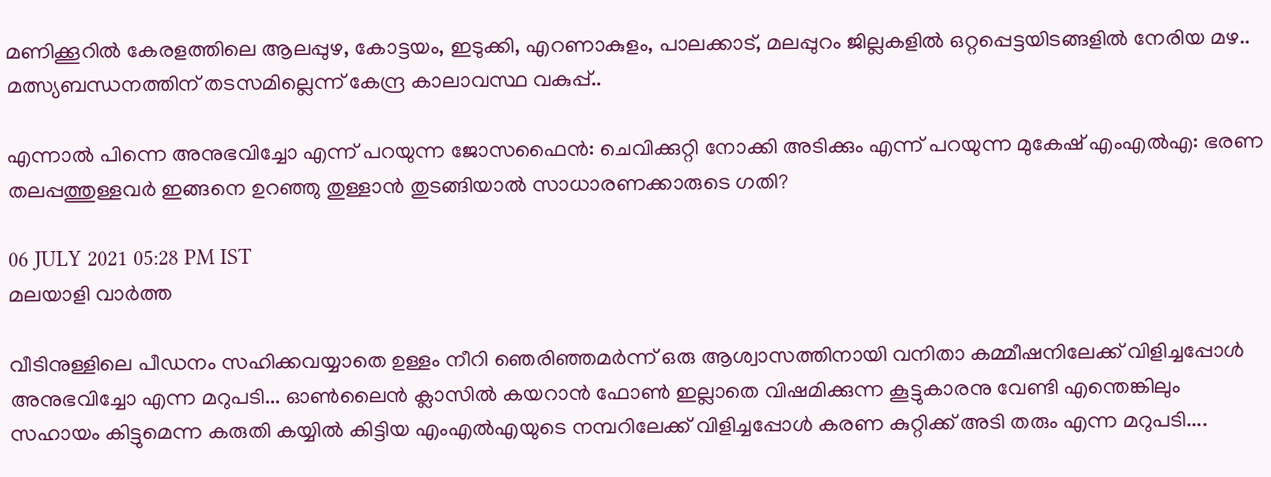മണിക്കൂറിൽ കേരളത്തിലെ ആലപ്പുഴ, കോട്ടയം, ഇടുക്കി, എറണാകുളം, പാലക്കാട്, മലപ്പുറം ജില്ലകളിൽ ഒറ്റപ്പെട്ടയിടങ്ങളിൽ നേരിയ മഴ.. മത്സ്യബന്ധനത്തിന് തടസമില്ലെന്ന് കേന്ദ്ര കാലാവസ്ഥ വകുപ്പ്..

എന്നാൽ പിന്നെ അനുഭവിച്ചോ എന്ന് പറയുന്ന ജോസഫൈൻ: ചെവിക്കുറ്റി നോക്കി അടിക്കും എന്ന് പറയുന്ന മുകേഷ് എംഎൽഎ: ഭരണ തലപ്പത്തുള്ളവർ ഇങ്ങനെ ഉറഞ്ഞു തുള്ളാൻ തുടങ്ങിയാൽ സാധാരണക്കാരുടെ ഗതി?

06 JULY 2021 05:28 PM IST
മലയാളി വാര്‍ത്ത

വീടിനുള്ളിലെ പീഡനം സഹിക്കവയ്യാതെ ഉള്ളം നീറി ഞെരിഞ്ഞമർന്ന് ഒരു ആശ്വാസത്തിനായി വനിതാ കമ്മീഷനിലേക്ക് വിളിച്ചപ്പോൾ അനുഭവിച്ചോ എന്ന മറുപടി... ഓൺലൈൻ ക്ലാസിൽ കയറാൻ ഫോൺ ഇല്ലാതെ വിഷമിക്കുന്ന കൂട്ടുകാരനു വേണ്ടി എന്തെങ്കിലും സഹായം കിട്ടുമെന്ന കരുതി കയ്യിൽ കിട്ടിയ എംഎൽഎയുടെ നമ്പറിലേക്ക് വിളിച്ചപ്പോൾ കരണ കുറ്റിക്ക് അടി തരും എന്ന മറുപടി....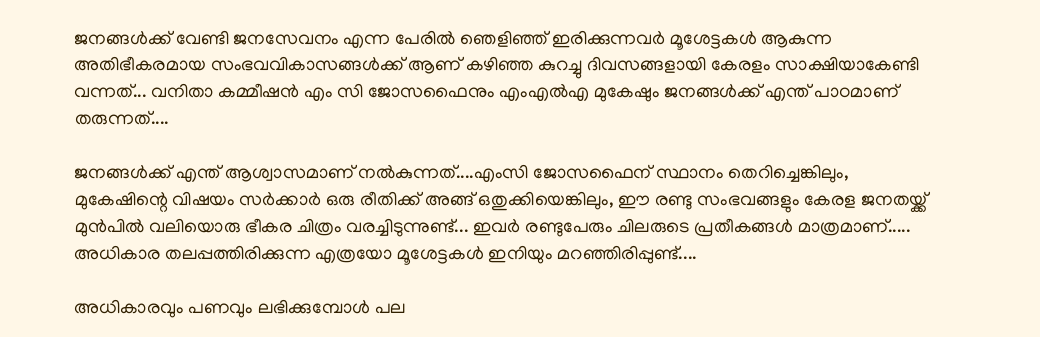ജനങ്ങൾക്ക് വേണ്ടി ജനസേവനം എന്ന പേരിൽ ഞെളിഞ്ഞ് ഇരിക്കുന്നവർ മൂശേട്ടകൾ ആകുന്ന അതിഭീകരമായ സംഭവവികാസങ്ങൾക്ക് ആണ് കഴിഞ്ഞ കുറച്ചു ദിവസങ്ങളായി കേരളം സാക്ഷിയാകേണ്ടി വന്നത്... വനിതാ കമ്മീഷൻ എം സി ജോസഫൈനും എംഎൽഎ മുകേഷും ജനങ്ങൾക്ക് എന്ത് പാഠമാണ് തരുന്നത്....

ജനങ്ങൾക്ക് എന്ത് ആശ്വാസമാണ് നൽകുന്നത്....എംസി ജോസഫൈന് സ്ഥാനം തെറിച്ചെങ്കിലും, മുകേഷിന്റെ വിഷയം സർക്കാർ ഒരു രീതിക്ക് അങ്ങ് ഒതുക്കിയെങ്കിലും, ഈ രണ്ടു സംഭവങ്ങളും കേരള ജനതയ്ക്ക് മുൻപിൽ വലിയൊരു ഭീകര ചിത്രം വരച്ചിടുന്നുണ്ട്... ഇവർ രണ്ടുപേരും ചിലരുടെ പ്രതീകങ്ങൾ മാത്രമാണ്..... അധികാര തലപ്പത്തിരിക്കുന്ന എത്രയോ മൂശേട്ടകൾ ഇനിയും മറഞ്ഞിരിപ്പുണ്ട്....

അധികാരവും പണവും ലഭിക്കുമ്പോൾ പല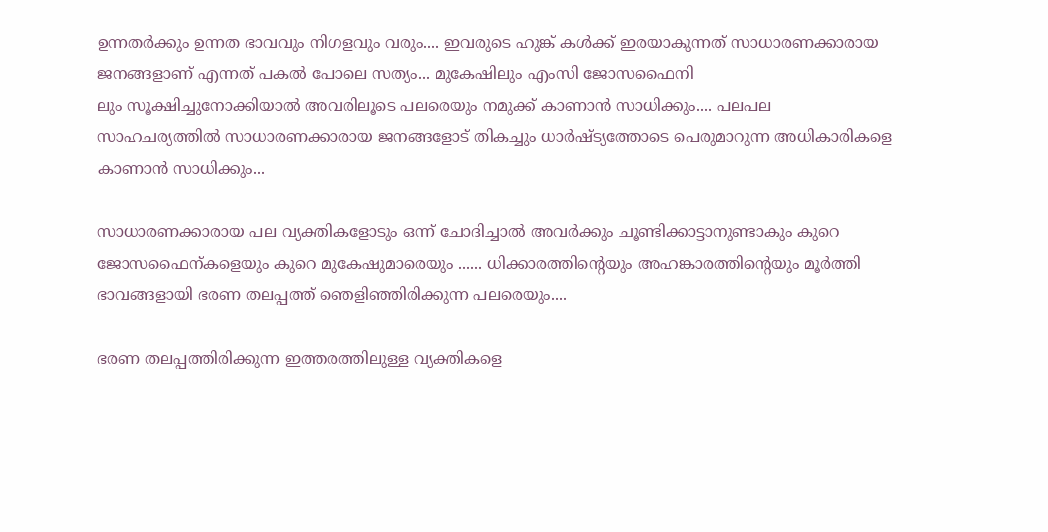ഉന്നതർക്കും ഉന്നത ഭാവവും നിഗളവും വരും.... ഇവരുടെ ഹുങ്ക് കൾക്ക് ഇരയാകുന്നത് സാധാരണക്കാരായ ജനങ്ങളാണ് എന്നത് പകൽ പോലെ സത്യം... മുകേഷിലും എംസി ജോസഫൈനി
ലും സൂക്ഷിച്ചുനോക്കിയാൽ അവരിലൂടെ പലരെയും നമുക്ക് കാണാൻ സാധിക്കും.... പലപല സാഹചര്യത്തിൽ സാധാരണക്കാരായ ജനങ്ങളോട് തികച്ചും ധാർഷ്ട്യത്തോടെ പെരുമാറുന്ന അധികാരികളെ കാണാൻ സാധിക്കും...

സാധാരണക്കാരായ പല വ്യക്തികളോടും ഒന്ന് ചോദിച്ചാൽ അവർക്കും ചൂണ്ടിക്കാട്ടാനുണ്ടാകും കുറെ ജോസഫൈന്കളെയും കുറെ മുകേഷുമാരെയും ...... ധിക്കാരത്തിന്റെയും അഹങ്കാരത്തിന്റെയും മൂർത്തി ഭാവങ്ങളായി ഭരണ തലപ്പത്ത് ഞെളിഞ്ഞിരിക്കുന്ന പലരെയും....

ഭരണ തലപ്പത്തിരിക്കുന്ന ഇത്തരത്തിലുള്ള വ്യക്തികളെ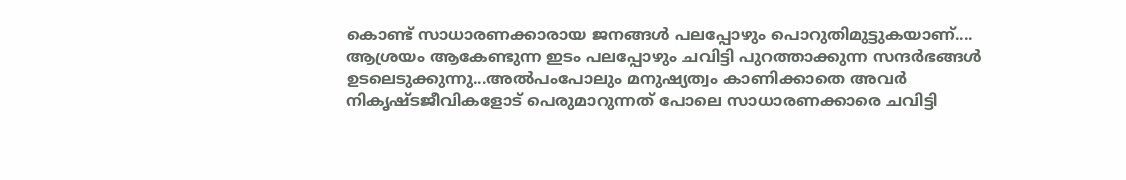കൊണ്ട് സാധാരണക്കാരായ ജനങ്ങൾ പലപ്പോഴും പൊറുതിമുട്ടുകയാണ്.... ആശ്രയം ആകേണ്ടുന്ന ഇടം പലപ്പോഴും ചവിട്ടി പുറത്താക്കുന്ന സന്ദർഭങ്ങൾ ഉടലെടുക്കുന്നു...അൽപംപോലും മനുഷ്യത്വം കാണിക്കാതെ അവർ നികൃഷ്ടജീവികളോട് പെരുമാറുന്നത് പോലെ സാധാരണക്കാരെ ചവിട്ടി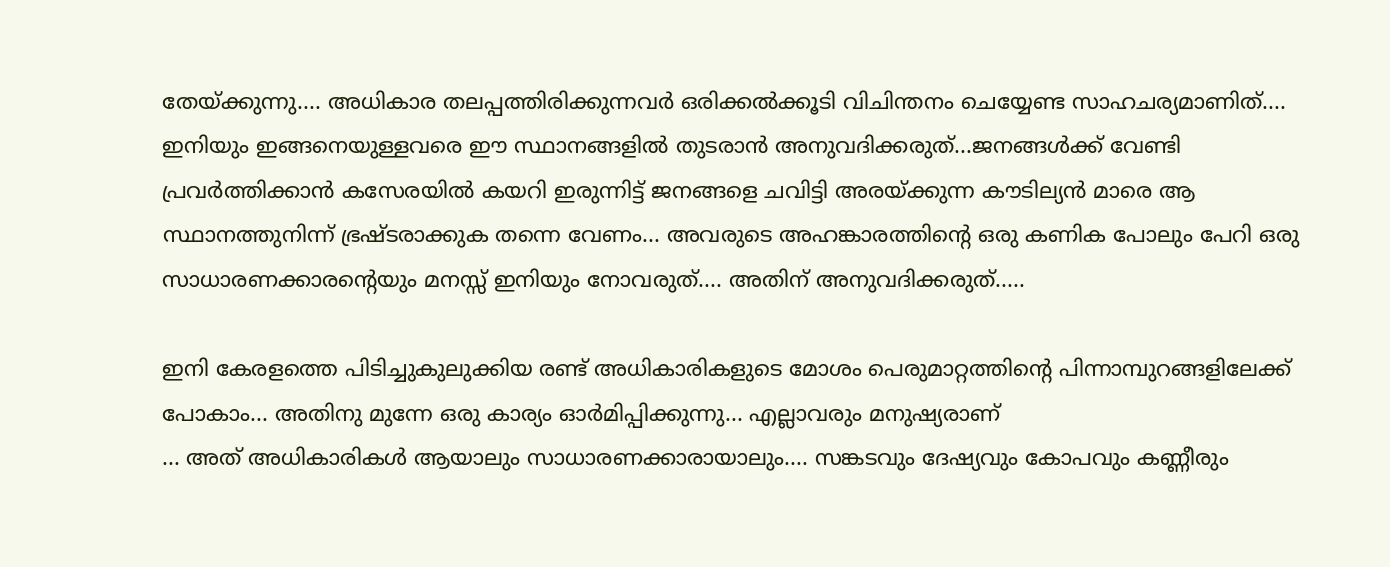തേയ്ക്കുന്നു.... അധികാര തലപ്പത്തിരിക്കുന്നവർ ഒരിക്കൽക്കൂടി വിചിന്തനം ചെയ്യേണ്ട സാഹചര്യമാണിത്.... ഇനിയും ഇങ്ങനെയുള്ളവരെ ഈ സ്ഥാനങ്ങളിൽ തുടരാൻ അനുവദിക്കരുത്...ജനങ്ങൾക്ക് വേണ്ടി പ്രവർത്തിക്കാൻ കസേരയിൽ കയറി ഇരുന്നിട്ട് ജനങ്ങളെ ചവിട്ടി അരയ്ക്കുന്ന കൗടില്യൻ മാരെ ആ സ്ഥാനത്തുനിന്ന് ഭ്രഷ്ടരാക്കുക തന്നെ വേണം... അവരുടെ അഹങ്കാരത്തിന്റെ ഒരു കണിക പോലും പേറി ഒരു സാധാരണക്കാരന്റെയും മനസ്സ് ഇനിയും നോവരുത്.... അതിന് അനുവദിക്കരുത്.....

ഇനി കേരളത്തെ പിടിച്ചുകുലുക്കിയ രണ്ട് അധികാരികളുടെ മോശം പെരുമാറ്റത്തിന്റെ പിന്നാമ്പുറങ്ങളിലേക്ക് പോകാം... അതിനു മുന്നേ ഒരു കാര്യം ഓർമിപ്പിക്കുന്നു... എല്ലാവരും മനുഷ്യരാണ്
... അത് അധികാരികൾ ആയാലും സാധാരണക്കാരായാലും.... സങ്കടവും ദേഷ്യവും കോപവും കണ്ണീരും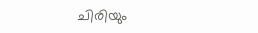ചിരിയും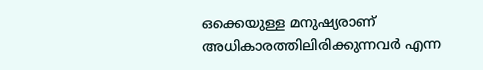ഒക്കെയുള്ള മനുഷ്യരാണ് അധികാരത്തിലിരിക്കുന്നവർ എന്ന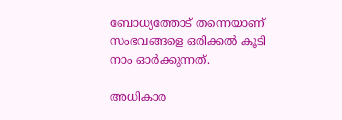ബോധ്യത്തോട് തന്നെയാണ് സംഭവങ്ങളെ ഒരിക്കൽ കൂടി നാം ഓർക്കുന്നത്.

അധികാര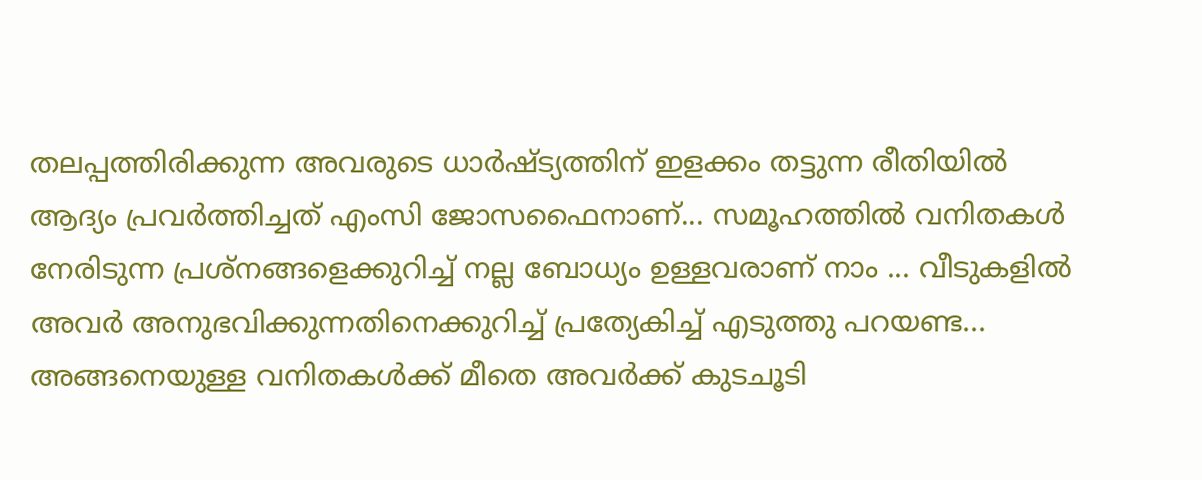തലപ്പത്തിരിക്കുന്ന അവരുടെ ധാർഷ്ട്യത്തിന് ഇളക്കം തട്ടുന്ന രീതിയിൽ ആദ്യം പ്രവർത്തിച്ചത് എംസി ജോസഫൈനാണ്... സമൂഹത്തിൽ വനിതകൾ നേരിടുന്ന പ്രശ്നങ്ങളെക്കുറിച്ച് നല്ല ബോധ്യം ഉള്ളവരാണ് നാം ... വീടുകളിൽ അവർ അനുഭവിക്കുന്നതിനെക്കുറിച്ച് പ്രത്യേകിച്ച് എടുത്തു പറയണ്ട... അങ്ങനെയുള്ള വനിതകൾക്ക് മീതെ അവർക്ക് കുടചൂടി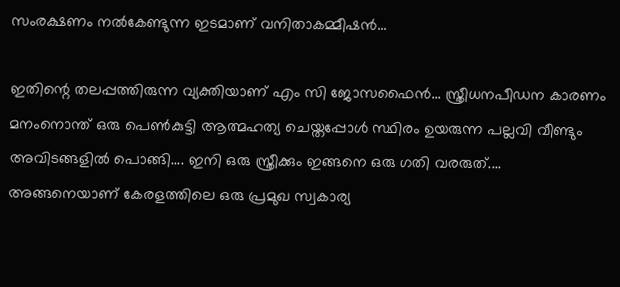സംരക്ഷണം നൽകേണ്ടുന്ന ഇടമാണ് വനിതാകമ്മീഷൻ...

ഇതിന്റെ തലപ്പത്തിരുന്ന വ്യക്തിയാണ് എം സി ജോസഫൈൻ... സ്ത്രീധനപീഡന കാരണം മനംനൊന്ത് ഒരു പെൺകുട്ടി ആത്മഹത്യ ചെയ്തപ്പോൾ സ്ഥിരം ഉയരുന്ന പല്ലവി വീണ്ടും അവിടങ്ങളിൽ പൊങ്ങി.... ഇനി ഒരു സ്ത്രീക്കും ഇങ്ങനെ ഒരു ഗതി വരരുത്.... അങ്ങനെയാണ് കേരളത്തിലെ ഒരു പ്രമുഖ സ്വകാര്യ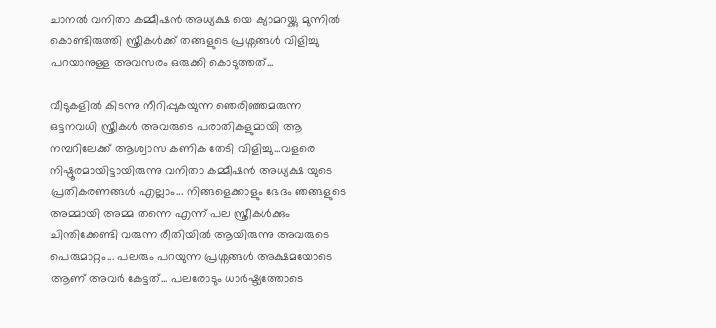ചാനൽ വനിതാ കമ്മീഷൻ അധ്യക്ഷ യെ ക്യാമറയ്ക്കു മുന്നിൽ കൊണ്ടിരുത്തി സ്ത്രീകൾക്ക് തങ്ങളുടെ പ്രശ്നങ്ങൾ വിളിച്ചു പറയാനുള്ള അവസരം ഒരുക്കി കൊടുത്തത്...

വീടുകളിൽ കിടന്നു നീറിപ്പുകയുന്ന ഞെരിഞ്ഞമരുന്ന ഒട്ടനവധി സ്ത്രീകൾ അവരുടെ പരാതികളുമായി ആ നമ്പറിലേക്ക് ആശ്വാസ കണിക തേടി വിളിച്ചു...വളരെ നിഷ്ഠൂരമായിട്ടായിരുന്നു വനിതാ കമ്മീഷൻ അധ്യക്ഷ യുടെ പ്രതികരണങ്ങൾ എല്ലാം... നിങ്ങളെക്കാളും ഭേദം ഞങ്ങളുടെ അമ്മായി അമ്മ തന്നെ എന്ന് പല സ്ത്രീകൾക്കും ചിന്തിക്കേണ്ടി വരുന്ന രീതിയിൽ ആയിരുന്നു അവരുടെ പെരുമാറ്റം... പലരും പറയുന്ന പ്രശ്നങ്ങൾ അക്ഷമയോടെ ആണ് അവർ കേട്ടത്... പലരോടും ധാർഷ്ട്യത്തോടെ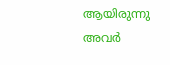ആയിരുന്നു അവർ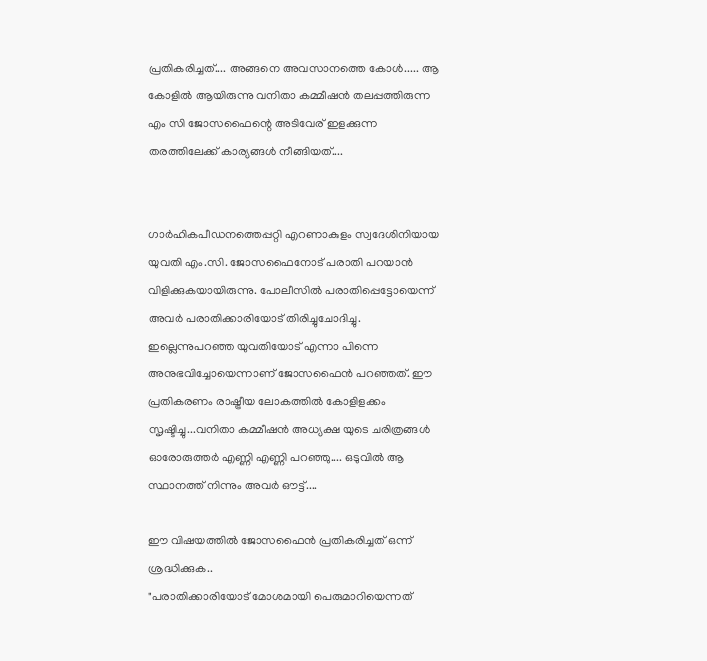പ്രതികരിച്ചത്.... അങ്ങനെ അവസാനത്തെ കോൾ..... ആ കോളിൽ ആയിരുന്നു വനിതാ കമ്മീഷൻ തലപ്പത്തിരുന്ന എം സി ജോസഫൈന്റെ അടിവേര് ഇളക്കുന്ന തരത്തിലേക്ക് കാര്യങ്ങൾ നീങ്ങിയത്....


ഗാർഹികപീഡനത്തെപ്പറ്റി എറണാകുളം സ്വദേശിനിയായ യുവതി എം.സി. ജോസഫൈനോട് പരാതി പറയാൻ വിളിക്കുകയായിരുന്നു. പോലീസിൽ പരാതിപ്പെട്ടോയെന്ന് അവർ പരാതിക്കാരിയോട് തിരിച്ചുചോദിച്ചു. ഇല്ലെന്നുപറഞ്ഞ യുവതിയോട് എന്നാ പിന്നെ അനുഭവിച്ചോയെന്നാണ് ജോസഫൈൻ പറഞ്ഞത്. ഈ പ്രതികരണം രാഷ്ട്രീയ ലോകത്തിൽ കോളിളക്കം സൃഷ്ടിച്ചു...വനിതാ കമ്മീഷൻ അധ്യക്ഷ യുടെ ചരിത്രങ്ങൾ ഓരോരുത്തർ എണ്ണി എണ്ണി പറഞ്ഞു.... ഒടുവിൽ ആ സ്ഥാനത്ത് നിന്നും അവർ ഔട്ട്....

ഈ വിഷയത്തിൽ ജോസഫൈൻ പ്രതികരിച്ചത് ഒന്ന് ശ്രദ്ധിക്കുക..
"പരാതിക്കാരിയോട് മോശമായി പെരുമാറിയെന്നത്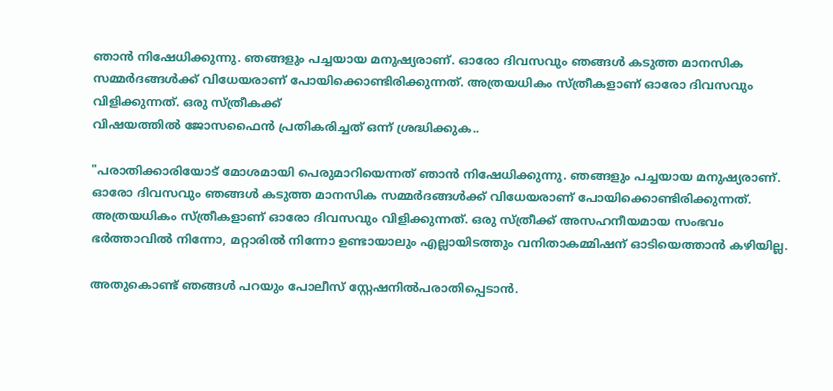ഞാൻ നിഷേധിക്കുന്നു. ഞങ്ങളും പച്ചയായ മനുഷ്യരാണ്. ഓരോ ദിവസവും ഞങ്ങൾ കടുത്ത മാനസിക സമ്മർദങ്ങൾക്ക് വിധേയരാണ് പോയിക്കൊണ്ടിരിക്കുന്നത്. അത്രയധികം സ്ത്രീകളാണ് ഓരോ ദിവസവും വിളിക്കുന്നത്. ഒരു സ്ത്രീകക്ക്
വിഷയത്തിൽ ജോസഫൈൻ പ്രതികരിച്ചത് ഒന്ന് ശ്രദ്ധിക്കുക..

"പരാതിക്കാരിയോട് മോശമായി പെരുമാറിയെന്നത് ഞാൻ നിഷേധിക്കുന്നു. ഞങ്ങളും പച്ചയായ മനുഷ്യരാണ്. ഓരോ ദിവസവും ഞങ്ങൾ കടുത്ത മാനസിക സമ്മർദങ്ങൾക്ക് വിധേയരാണ് പോയിക്കൊണ്ടിരിക്കുന്നത്. അത്രയധികം സ്ത്രീകളാണ് ഓരോ ദിവസവും വിളിക്കുന്നത്. ഒരു സ്ത്രീക്ക് അസഹനീയമായ സംഭവം ഭർത്താവിൽ നിന്നോ, മറ്റാരിൽ നിന്നോ ഉണ്ടായാലും എല്ലായിടത്തും വനിതാകമ്മിഷന് ഓടിയെത്താൻ കഴിയില്ല.

അതുകൊണ്ട് ഞങ്ങൾ പറയും പോലീസ് സ്റ്റേഷനിൽപരാതിപ്പെടാൻ.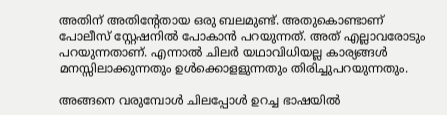അതിന് അതിന്റേതായ ഒരു ബലമുണ്ട്. അതുകൊണ്ടാണ് പോലീസ് സ്റ്റേഷനിൽ പോകാൻ പറയുന്നത്. അത് എല്ലാവരോടും പറയുന്നതാണ്. എന്നാൽ ചിലർ യഥാവിധിയല്ല കാര്യങ്ങൾ മനസ്സിലാക്കുന്നതും ഉൾക്കൊളളുന്നതും തിരിച്ചുപറയുന്നതും.

അങ്ങനെ വരുമ്പോൾ ചിലപ്പോൾ ഉറച്ച ഭാഷയിൽ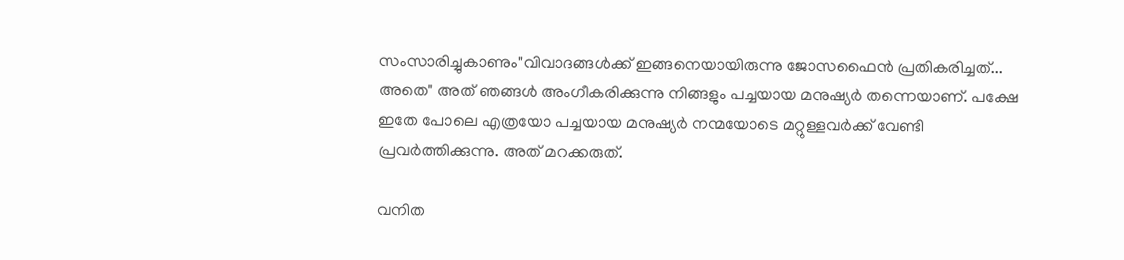സംസാരിച്ചുകാണും"വിവാദങ്ങൾക്ക് ഇങ്ങനെയായിരുന്നു ജോസഫൈൻ പ്രതികരിച്ചത്... അതെ" അത് ഞങ്ങൾ അംഗീകരിക്കുന്നു നിങ്ങളും പച്ചയായ മനുഷ്യർ തന്നെയാണ്. പക്ഷേ ഇതേ പോലെ എത്രയോ പച്ചയായ മനുഷ്യർ നന്മയോടെ മറ്റുള്ളവർക്ക് വേണ്ടി പ്രവർത്തിക്കുന്നു. അത് മറക്കരുത്.

വനിത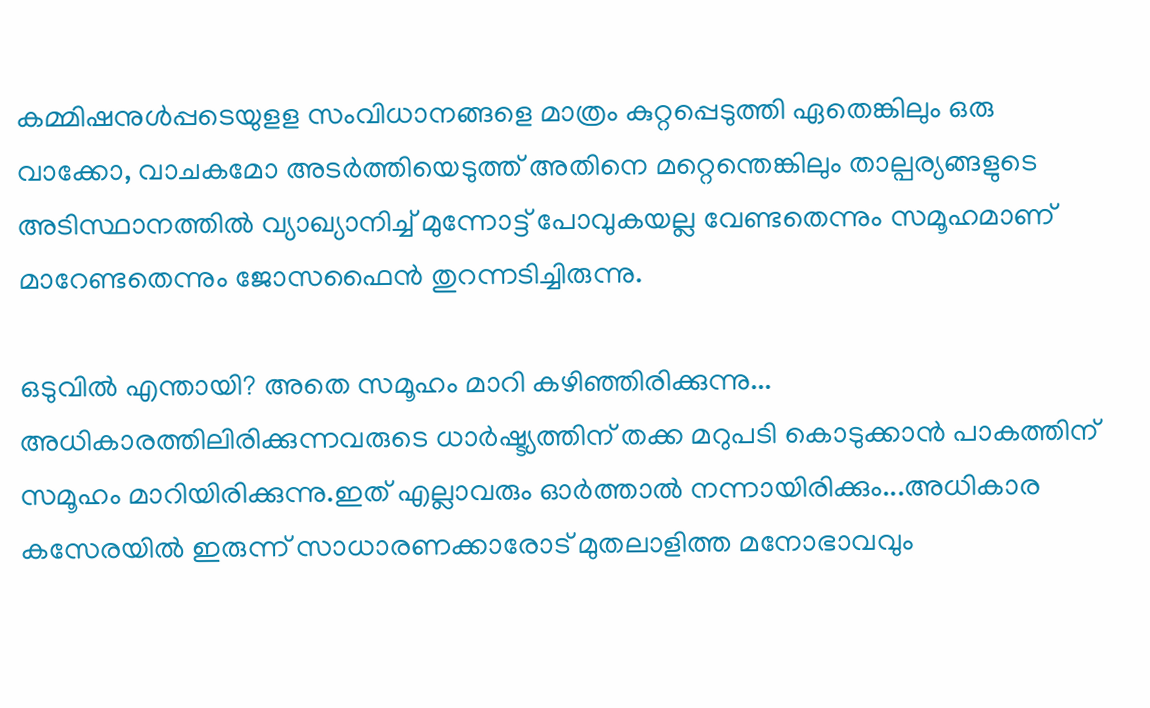കമ്മിഷനുൾപ്പടെയുളള സംവിധാനങ്ങളെ മാത്രം കുറ്റപ്പെടുത്തി ഏതെങ്കിലും ഒരു വാക്കോ, വാചകമോ അടർത്തിയെടുത്ത് അതിനെ മറ്റെന്തെങ്കിലും താല്പര്യങ്ങളുടെ അടിസ്ഥാനത്തിൽ വ്യാഖ്യാനിച്ച് മുന്നോട്ട് പോവുകയല്ല വേണ്ടതെന്നും സമൂഹമാണ് മാറേണ്ടതെന്നും ജോസഫൈൻ തുറന്നടിച്ചിരുന്നു.

ഒടുവിൽ എന്തായി? അതെ സമൂഹം മാറി കഴിഞ്ഞിരിക്കുന്നു... അധികാരത്തിലിരിക്കുന്നവരുടെ ധാർഷ്ട്യത്തിന് തക്ക മറുപടി കൊടുക്കാൻ പാകത്തിന് സമൂഹം മാറിയിരിക്കുന്നു.ഇത് എല്ലാവരും ഓർത്താൽ നന്നായിരിക്കും...അധികാര കസേരയിൽ ഇരുന്ന് സാധാരണക്കാരോട് മുതലാളിത്ത മനോഭാവവും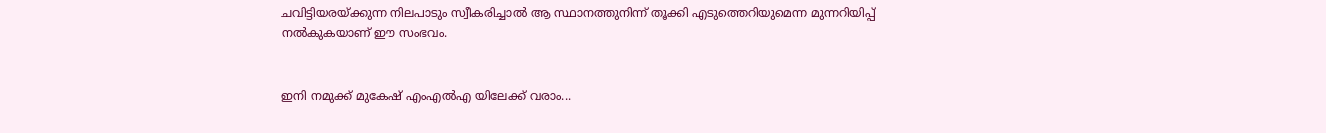ചവിട്ടിയരയ്ക്കുന്ന നിലപാടും സ്വീകരിച്ചാൽ ആ സ്ഥാനത്തുനിന്ന് തൂക്കി എടുത്തെറിയുമെന്ന മുന്നറിയിപ്പ് നൽകുകയാണ് ഈ സംഭവം.


ഇനി നമുക്ക് മുകേഷ് എംഎൽഎ യിലേക്ക് വരാം...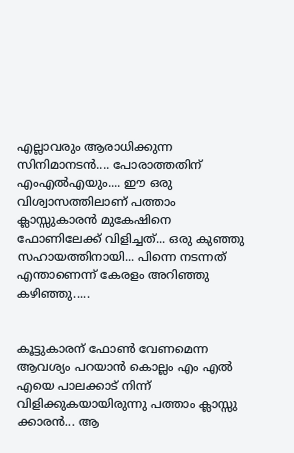എല്ലാവരും ആരാധിക്കുന്ന സിനിമാനടൻ.... പോരാത്തതിന് എംഎൽഎയും.... ഈ ഒരു വിശ്വാസത്തിലാണ് പത്താം ക്ലാസ്സുകാരൻ മുകേഷിനെ ഫോണിലേക്ക് വിളിച്ചത്... ഒരു കുഞ്ഞു സഹായത്തിനായി... പിന്നെ നടന്നത് എന്താണെന്ന് കേരളം അറിഞ്ഞു കഴിഞ്ഞു.....


കൂട്ടുകാരന് ഫോൺ വേണമെന്ന ആവശ്യം പറയാൻ കൊല്ലം എം എൽ എയെ പാലക്കാട് നിന്ന് വിളിക്കുകയായിരുന്നു പത്താം ക്ലാസ്സു ക്കാരൻ... ആ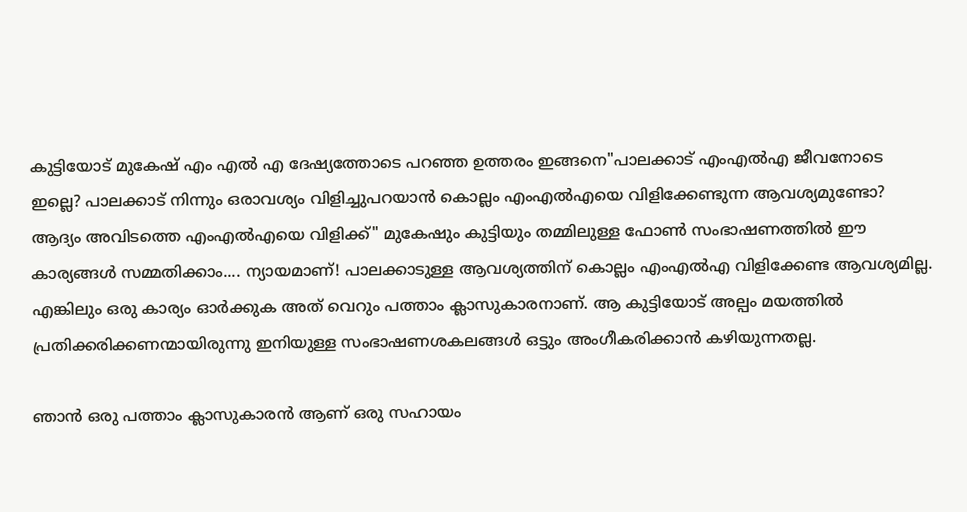കുട്ടിയോട് മുകേഷ് എം എൽ എ ദേഷ്യത്തോടെ പറഞ്ഞ ഉത്തരം ഇങ്ങനെ"പാലക്കാട് എംഎൽഎ ജീവനോടെ ഇല്ലെ? പാലക്കാട് നിന്നും ഒരാവശ്യം വിളിച്ചുപറയാൻ കൊല്ലം എംഎൽഎയെ വിളിക്കേണ്ടുന്ന ആവശ്യമുണ്ടോ? ആദ്യം അവിടത്തെ എംഎൽഎയെ വിളിക്ക്" മുകേഷും കുട്ടിയും തമ്മിലുള്ള ഫോൺ സംഭാഷണത്തിൽ ഈ കാര്യങ്ങൾ സമ്മതിക്കാം.... ന്യായമാണ്! പാലക്കാടുള്ള ആവശ്യത്തിന് കൊല്ലം എംഎൽഎ വിളിക്കേണ്ട ആവശ്യമില്ല. എങ്കിലും ഒരു കാര്യം ഓർക്കുക അത് വെറും പത്താം ക്ലാസുകാരനാണ്. ആ കുട്ടിയോട് അല്പം മയത്തിൽ പ്രതിക്കരിക്കണന്മായിരുന്നു ഇനിയുള്ള സംഭാഷണശകലങ്ങൾ ഒട്ടും അംഗീകരിക്കാൻ കഴിയുന്നതല്ല.

ഞാൻ ഒരു പത്താം ക്ലാസുകാരൻ ആണ് ഒരു സഹായം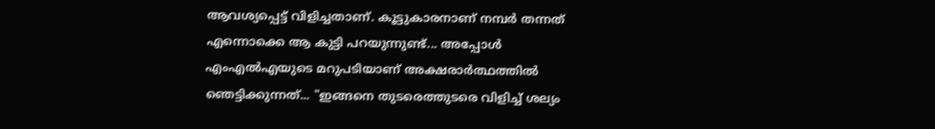ആവശ്യപ്പെട്ട് വിളിച്ചതാണ്. കൂട്ടുകാരനാണ് നമ്പർ തന്നത് എന്നൊക്കെ ആ കുട്ടി പറയുന്നുണ്ട്... അപ്പോൾ എംഎൽഎയുടെ മറുപടിയാണ് അക്ഷരാർത്ഥത്തിൽ ഞെട്ടിക്കുന്നത്... "ഇങ്ങനെ തുടരെത്തുടരെ വിളിച്ച് ശല്യം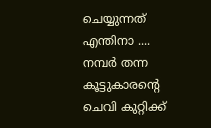ചെയ്യുന്നത് എന്തിനാ .... നമ്പർ തന്ന കൂട്ടുകാരന്റെ ചെവി കുറ്റിക്ക്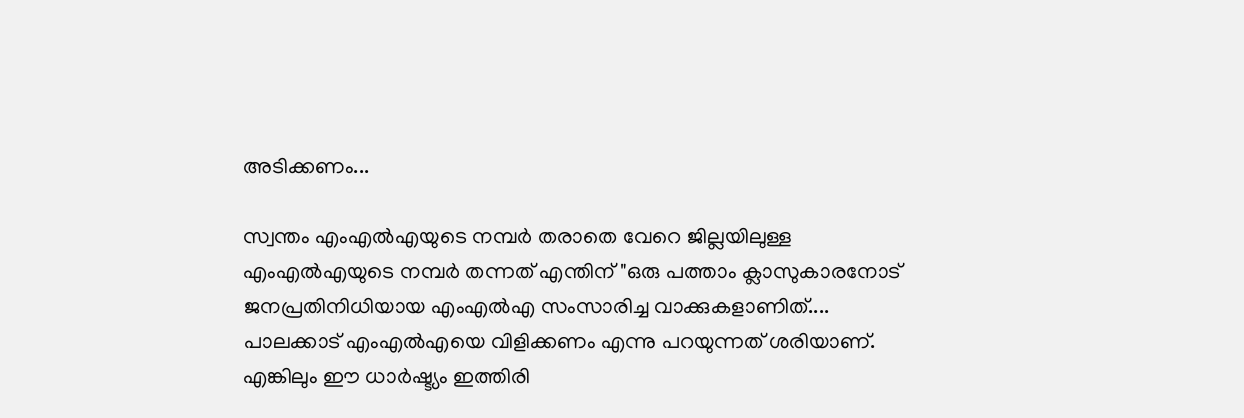അടിക്കണം...

സ്വന്തം എംഎൽഎയുടെ നമ്പർ തരാതെ വേറെ ജില്ലയിലുള്ള എംഎൽഎയുടെ നമ്പർ തന്നത് എന്തിന് "ഒരു പത്താം ക്ലാസുകാരനോട്‌ ജനപ്രതിനിധിയായ എംഎൽഎ സംസാരിച്ച വാക്കുകളാണിത്.... പാലക്കാട് എംഎൽഎയെ വിളിക്കണം എന്നു പറയുന്നത് ശരിയാണ്. എങ്കിലും ഈ ധാർഷ്ട്യം ഇത്തിരി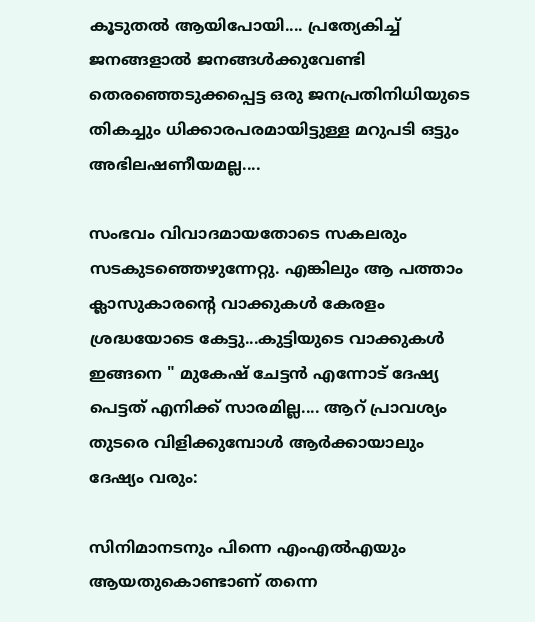കൂടുതൽ ആയിപോയി.... പ്രത്യേകിച്ച് ജനങ്ങളാൽ ജനങ്ങൾക്കുവേണ്ടി തെരഞ്ഞെടുക്കപ്പെട്ട ഒരു ജനപ്രതിനിധിയുടെ തികച്ചും ധിക്കാരപരമായിട്ടുള്ള മറുപടി ഒട്ടും അഭിലഷണീയമല്ല....

സംഭവം വിവാദമായതോടെ സകലരും സടകുടഞ്ഞെഴുന്നേറ്റു. എങ്കിലും ആ പത്താം ക്ലാസുകാരന്റെ വാക്കുകൾ കേരളം ശ്രദ്ധയോടെ കേട്ടു...കുട്ടിയുടെ വാക്കുകൾ ഇങ്ങനെ " മുകേഷ് ചേട്ടൻ എന്നോട് ദേഷ്യ പെട്ടത് എനിക്ക് സാരമില്ല.... ആറ് പ്രാവശ്യം തുടരെ വിളിക്കുമ്പോൾ ആർക്കായാലും ദേഷ്യം വരും:

സിനിമാനടനും പിന്നെ എംഎൽഎയും ആയതുകൊണ്ടാണ് തന്നെ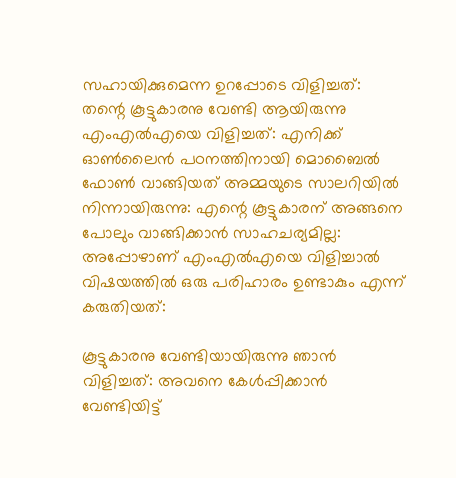സഹായിക്കുമെന്ന ഉറപ്പോടെ വിളിച്ചത്: തന്റെ കൂട്ടുകാരനു വേണ്ടി ആയിരുന്നു എംഎൽഎയെ വിളിച്ചത്: എനിക്ക് ഓൺലൈൻ പഠനത്തിനായി മൊബൈൽ ഫോൺ വാങ്ങിയത് അമ്മയുടെ സാലറിയിൽ നിന്നായിരുന്നു: എന്റെ കൂട്ടുകാരന് അങ്ങനെ പോലും വാങ്ങിക്കാൻ സാഹചര്യമില്ല: അപ്പോഴാണ് എംഎൽഎയെ വിളിച്ചാൽ വിഷയത്തിൽ ഒരു പരിഹാരം ഉണ്ടാകും എന്ന് കരുതിയത്:

കൂട്ടുകാരനു വേണ്ടിയായിരുന്നു ഞാൻ വിളിച്ചത്: അവനെ കേൾപ്പിക്കാൻ വേണ്ടിയിട്ട്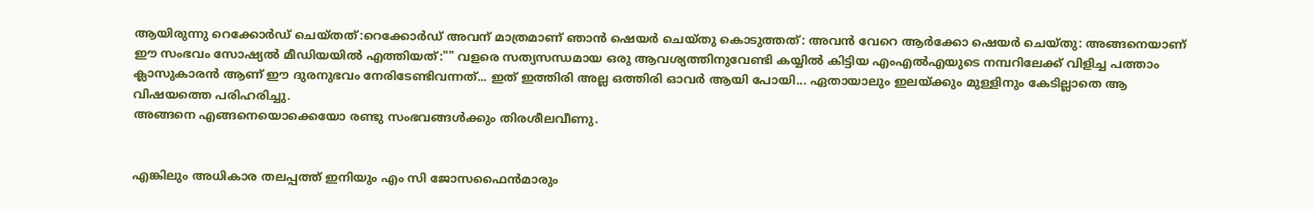ആയിരുന്നു റെക്കോർഡ് ചെയ്തത്:റെക്കോർഡ് അവന് മാത്രമാണ് ഞാൻ ഷെയർ ചെയ്തു കൊടുത്തത്: അവൻ വേറെ ആർക്കോ ഷെയർ ചെയ്തു: അങ്ങനെയാണ് ഈ സംഭവം സോഷ്യൽ മീഡിയയിൽ എത്തിയത്:"" വളരെ സത്യസന്ധമായ ഒരു ആവശ്യത്തിനുവേണ്ടി കയ്യിൽ കിട്ടിയ എംഎൽഎയുടെ നമ്പറിലേക്ക് വിളിച്ച പത്താം ക്ലാസുകാരൻ ആണ് ഈ ദുരനുഭവം നേരിടേണ്ടിവന്നത്... ഇത് ഇത്തിരി അല്ല ഒത്തിരി ഓവർ ആയി പോയി... ഏതായാലും ഇലയ്ക്കും മുള്ളിനും കേടില്ലാതെ ആ വിഷയത്തെ പരിഹരിച്ചു.
അങ്ങനെ എങ്ങനെയൊക്കെയോ രണ്ടു സംഭവങ്ങൾക്കും തിരശീലവീണു.


എങ്കിലും അധികാര തലപ്പത്ത് ഇനിയും എം സി ജോസഫൈൻമാരും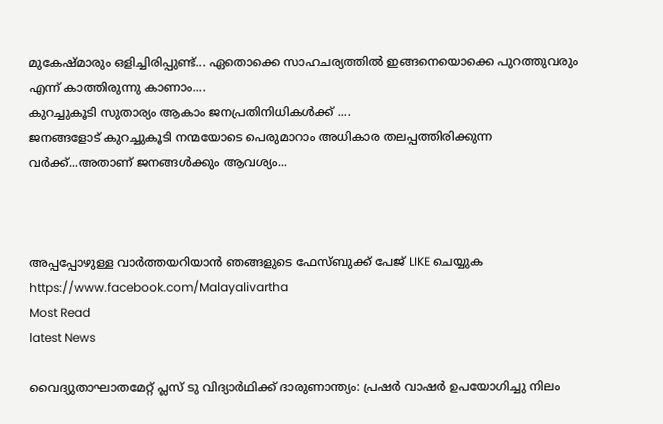മുകേഷ്മാരും ഒളിച്ചിരിപ്പുണ്ട്... ഏതൊക്കെ സാഹചര്യത്തിൽ ഇങ്ങനെയൊക്കെ പുറത്തുവരും എന്ന് കാത്തിരുന്നു കാണാം....
കുറച്ചുകൂടി സുതാര്യം ആകാം ജനപ്രതിനിധികൾക്ക് ....
ജനങ്ങളോട് കുറച്ചുകൂടി നന്മയോടെ പെരുമാറാം അധികാര തലപ്പത്തിരിക്കുന്ന വർക്ക്...അതാണ് ജനങ്ങൾക്കും ആവശ്യം...



അപ്പപ്പോഴുള്ള വാര്‍ത്തയറിയാന്‍ ഞങ്ങളുടെ ഫേസ്‌ബുക്ക്‌ പേജ് LIKE ചെയ്യുക
https://www.facebook.com/Malayalivartha
Most Read
latest News

വൈദ്യുതാഘാതമേറ്റ് പ്ലസ് ടു വിദ്യാര്‍ഥിക്ക് ദാരുണാന്ത്യം: പ്രഷര്‍ വാഷര്‍ ഉപയോഗിച്ചു നിലം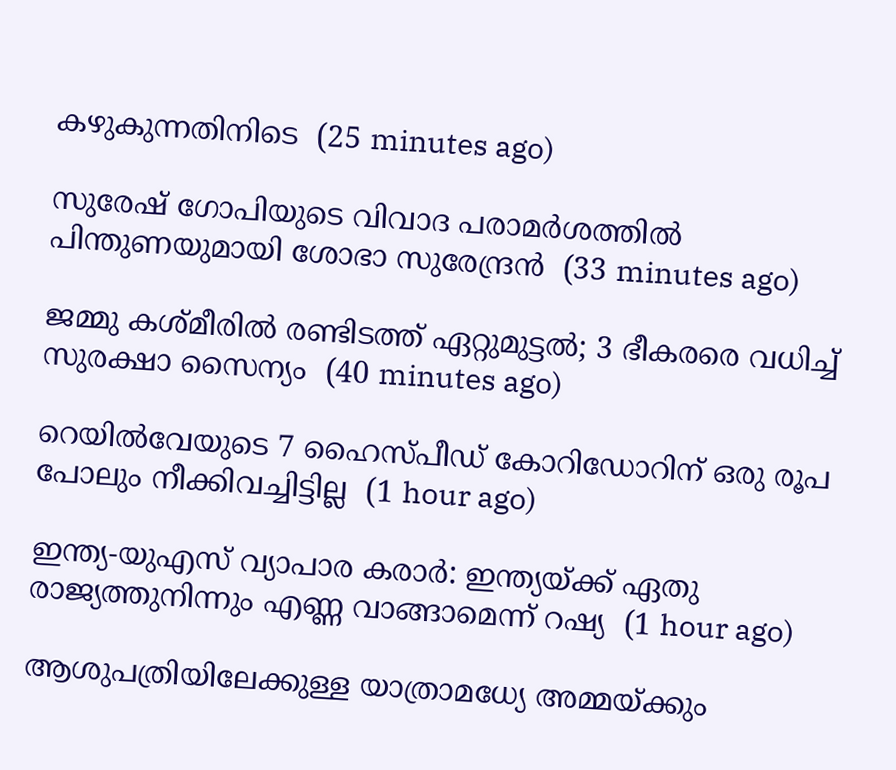കഴുകുന്നതിനിടെ  (25 minutes ago)

സുരേഷ് ഗോപിയുടെ വിവാദ പരാമര്‍ശത്തില്‍ പിന്തുണയുമായി ശോഭാ സുരേന്ദ്രന്‍  (33 minutes ago)

ജമ്മു കശ്മീരില്‍ രണ്ടിടത്ത് ഏറ്റുമുട്ടല്‍; 3 ഭീകരരെ വധിച്ച് സുരക്ഷാ സൈന്യം  (40 minutes ago)

റെയില്‍വേയുടെ 7 ഹൈസ്പീഡ് കോറിഡോറിന് ഒരു രൂപ പോലും നീക്കിവച്ചിട്ടില്ല  (1 hour ago)

ഇന്ത്യ-യുഎസ് വ്യാപാര കരാര്‍: ഇന്ത്യയ്ക്ക് ഏതു രാജ്യത്തുനിന്നും എണ്ണ വാങ്ങാമെന്ന് റഷ്യ  (1 hour ago)

ആശുപത്രിയിലേക്കുള്ള യാത്രാമധ്യേ അമ്മയ്ക്കും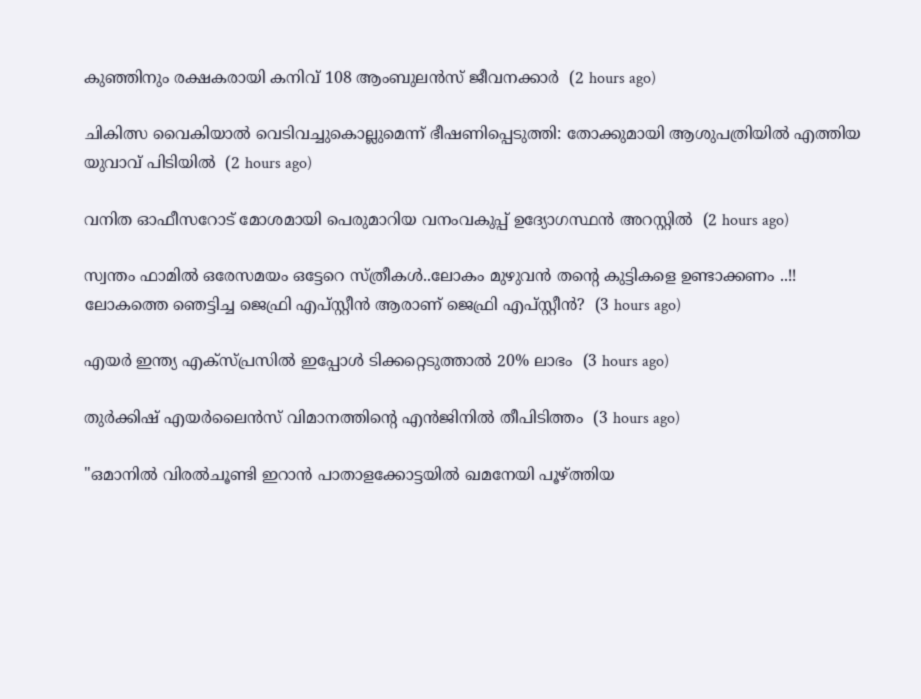കുഞ്ഞിനും രക്ഷകരായി കനിവ് 108 ആംബുലന്‍സ് ജീവനക്കാര്‍  (2 hours ago)

ചികിത്സ വൈകിയാല്‍ വെടിവച്ചുകൊല്ലുമെന്ന് ഭീഷണിപ്പെടുത്തി: തോക്കുമായി ആശുപത്രിയില്‍ എത്തിയ യുവാവ് പിടിയില്‍  (2 hours ago)

വനിത ഓഫീസറോട് മോശമായി പെരുമാറിയ വനംവകുപ്പ് ഉദ്യോഗസ്ഥന്‍ അറസ്റ്റില്‍  (2 hours ago)

സ്വന്തം ഫാമിൽ ഒരേസമയം ഒട്ടേറെ സ്ത്രീകൾ..ലോകം മുഴുവൻ തന്റെ കുട്ടികളെ ഉണ്ടാക്കണം ..!! ലോകത്തെ ഞെട്ടിച്ച ജെഫ്രി എപ്‌സ്റ്റീൻ ആരാണ് ജെഫ്രി എപ്സ്റ്റീൻ?  (3 hours ago)

എയർ ഇന്ത്യ എക്സ്പ്രസിൽ ഇപ്പോൾ ടിക്കറ്റെടുത്താൽ 20% ലാഭം  (3 hours ago)

തുര്‍ക്കിഷ് എയര്‍ലൈന്‍സ് വിമാനത്തിന്റെ എന്‍ജിനില്‍ തീപിടിത്തം  (3 hours ago)

"ഒമാനില്‍ വിരല്‍ചൂണ്ടി ഇറാന്‍ പാതാളക്കോട്ടയില്‍ ഖമനേയി പൂഴ്ത്തിയ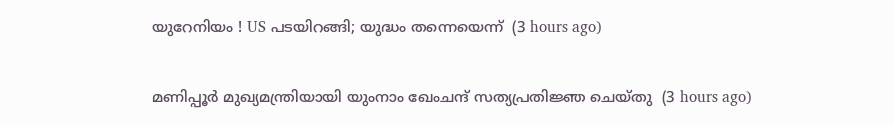യുറേനിയം ! US പടയിറങ്ങി; യുദ്ധം തന്നെയെന്ന്  (3 hours ago)

മണിപ്പൂര്‍ മുഖ്യമന്ത്രിയായി യുംനാം ഖേംചന്ദ് സത്യപ്രതിജ്ഞ ചെയ്തു  (3 hours ago)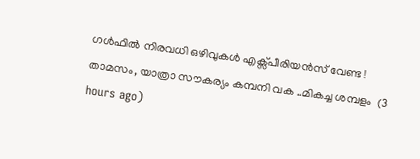ഗള്‍ഫില്‍ നിരവധി ഒഴിവുകൾ എക്സ്പീരിയൻസ് വേണ്ട ! താമസം, യാത്രാ സൗകര്യം കമ്പനി വക ..മികച്ച ശമ്പളം  (3 hours ago)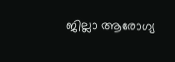ജില്ലാ ആരോഗ്യ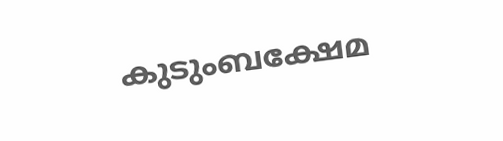കുടുംബക്ഷേമ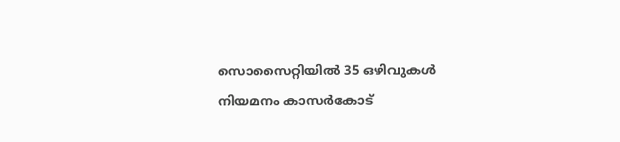സൊസൈറ്റിയില്‍ 35 ഒഴിവുകള്‍ നിയമനം കാസര്‍കോട്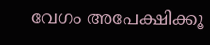വേഗം അപേക്ഷിക്കൂ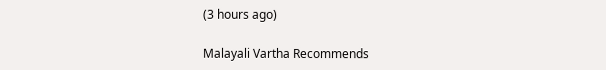(3 hours ago)

Malayali Vartha Recommends